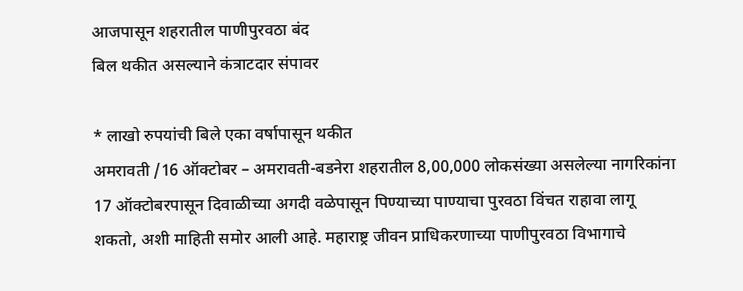आजपासून शहरातील पाणीपुरवठा बंद
बिल थकीत असल्याने कंत्राटदार संपावर

* लाखो रुपयांची बिले एका वर्षापासून थकीत
अमरावती /16 ऑक्टोबर – अमरावती-बडनेरा शहरातील 8,00,000 लोकसंख्या असलेल्या नागरिकांना 17 ऑक्टोबरपासून दिवाळीच्या अगदी वळेपासून पिण्याच्या पाण्याचा पुरवठा विंचत राहावा लागू शकतो, अशी माहिती समोर आली आहे. महाराष्ट्र जीवन प्राधिकरणाच्या पाणीपुरवठा विभागाचे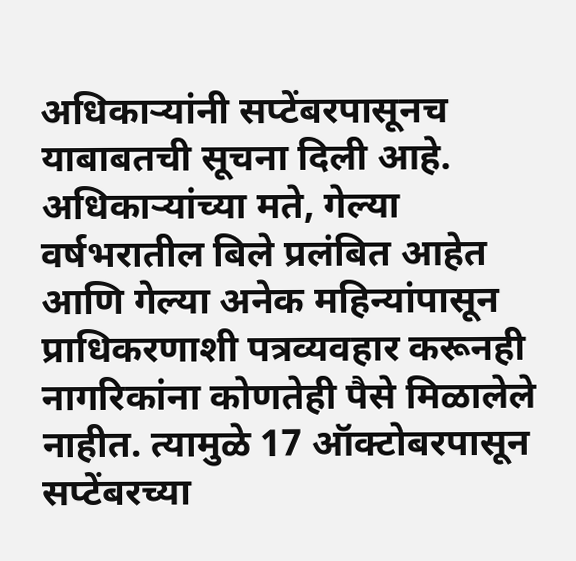अधिकाऱ्यांनी सप्टेंबरपासूनच याबाबतची सूचना दिली आहे. अधिकाऱ्यांच्या मते, गेल्या वर्षभरातील बिले प्रलंबित आहेत आणि गेल्या अनेक महिन्यांपासून प्राधिकरणाशी पत्रव्यवहार करूनही नागरिकांना कोणतेही पैसे मिळालेले नाहीत. त्यामुळे 17 ऑक्टोबरपासून सप्टेंबरच्या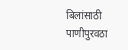बिलांसाठी पाणीपुरवठा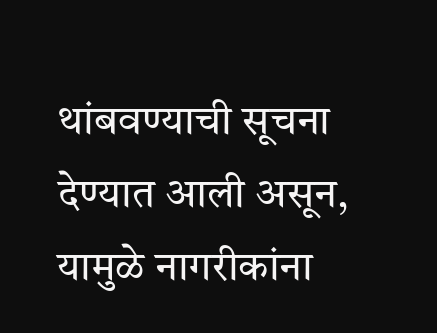थांबवण्याची सूचना देण्यात आली असून, यामुळे नागरीकांना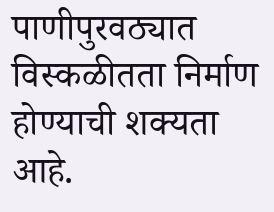पाणीपुरवठ्यात विस्कळीतता निर्माण होण्याची शक्यता आहे.